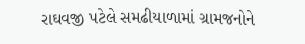રાઘવજી પટેલે સમઢીયાળામાં ગ્રામજનોને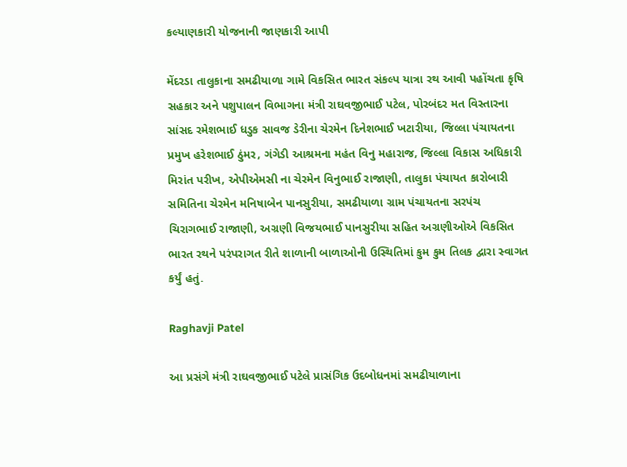કલ્યાણકારી યોજનાની જાણકારી આપી

મેંદરડા તાલુકાના સમઢીયાળા ગામે વિકસિત ભારત સંકલ્પ યાત્રા રથ આવી પહોંચતા કૃષિ સહકાર અને પશુપાલન વિભાગના મંત્રી રાઘવજીભાઈ પટેલ, પોરબંદર મત વિસ્તારના સાંસદ રમેશભાઈ ધડુક સાવજ ડેરીના ચેરમેન દિનેશભાઈ ખટારીયા, જિલ્લા પંચાયતના પ્રમુખ હરેશભાઈ ઠુંમર, ગંગેડી આશ્રમના મહંત વિનુ મહારાજ, જિલ્લા વિકાસ અધિકારી મિરાંત પરીખ, એપીએમસી ના ચેરમેન વિનુભાઈ રાજાણી, તાલુકા પંચાયત કારોબારી સમિતિના ચેરમેન મનિષાબેન પાનસુરીયા, સમઢીયાળા ગ્રામ પંચાયતના સરપંચ ચિરાગભાઈ રાજાણી, અગ્રણી વિજયભાઈ પાનસુરીયા સહિત અગ્રણીઓએ વિકસિત ભારત રથને પરંપરાગત રીતે શાળાની બાળાઓની ઉસ્થિતિમાં કુમ કુમ તિલક દ્વારા સ્વાગત કર્યું હતું.

Raghavji Patel

આ પ્રસંગે મંત્રી રાઘવજીભાઈ પટેલે પ્રાસંગિક ઉદબોધનમાં સમઢીયાળાના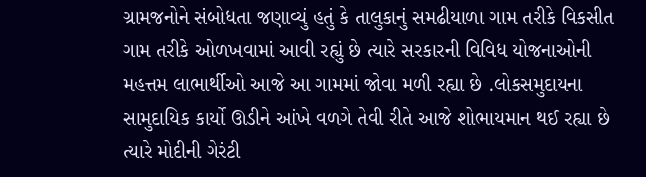ગ્રામજનોને સંબોધતા જણાવ્યું હતું કે તાલુકાનું સમઢીયાળા ગામ તરીકે વિકસીત ગામ તરીકે ઓળખવામાં આવી રહ્યું છે ત્યારે સરકારની વિવિધ યોજનાઓની મહત્તમ લાભાર્થીઓ આજે આ ગામમાં જોવા મળી રહ્યા છે .લોકસમુદાયના સામુદાયિક કાર્યો ઊડીને આંખે વળગે તેવી રીતે આજે શોભાયમાન થઈ રહ્યા છે ત્યારે મોદીની ગેરંટી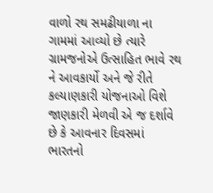વાળો રથ સમઢીયાળા ના ગામમાં આવ્યો છે ત્યારે ગ્રામજનોએ ઉત્સાહિત ભાવે રથ ને આવકાર્યો અને જે રીતે કલ્યાણકારી યોજનાઓ વિશે જાણકારી મેળવી એ જ દર્શાવે છે કે આવનાર દિવસમાં ભારતનો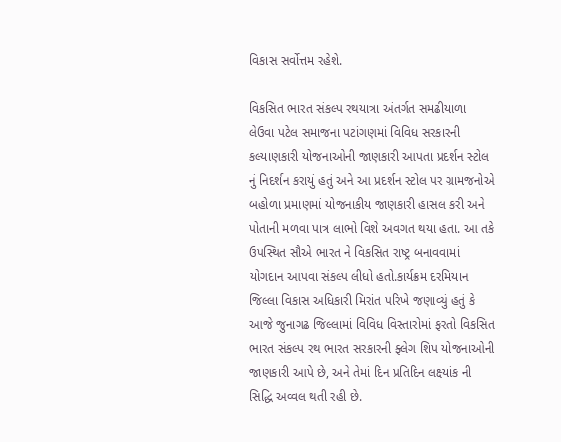વિકાસ સર્વોત્તમ રહેશે.

વિકસિત ભારત સંકલ્પ રથયાત્રા અંતર્ગત સમઢીયાળા લેઉવા પટેલ સમાજના પટાંગણમાં વિવિધ સરકારની કલ્યાણકારી યોજનાઓની જાણકારી આપતા પ્રદર્શન સ્ટોલ નું નિદર્શન કરાયું હતું અને આ પ્રદર્શન સ્ટોલ પર ગ્રામજનોએ બહોળા પ્રમાણમાં યોજનાકીય જાણકારી હાસલ કરી અને પોતાની મળવા પાત્ર લાભો વિશે અવગત થયા હતા. આ તકે ઉપસ્થિત સૌએ ભારત ને વિકસિત રાષ્ટ્ર બનાવવામાં યોગદાન આપવા સંકલ્પ લીધો હતો.કાર્યક્રમ દરમિયાન જિલ્લા વિકાસ અધિકારી મિરાંત પરિખે જણાવ્યું હતું કે આજે જુનાગઢ જિલ્લામાં વિવિધ વિસ્તારોમાં ફરતો વિકસિત ભારત સંકલ્પ રથ ભારત સરકારની ફ્લેગ શિપ યોજનાઓની જાણકારી આપે છે, અને તેમાં દિન પ્રતિદિન લક્ષ્યાંક ની સિદ્ધિ અવ્વલ થતી રહી છે.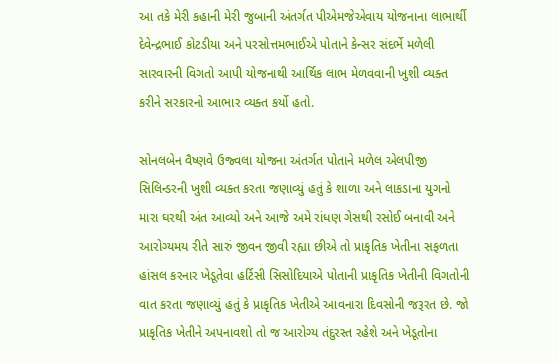આ તકે મેરી કહાની મેરી જુબાની અંતર્ગત પીએમજેએવાય યોજનાના લાભાર્થી દેવેન્દ્રભાઈ કોટડીયા અને પરસોત્તમભાઈએ પોતાને કેન્સર સંદર્ભે મળેલી સારવારની વિગતો આપી યોજનાથી આર્થિક લાભ મેળવવાની ખુશી વ્યક્ત કરીને સરકારનો આભાર વ્યક્ત કર્યો હતો.

સોનલબેન વૈષ્ણવે ઉજ્વલા યોજના અંતર્ગત પોતાને મળેલ એલપીજી સિલિન્ડરની ખુશી વ્યક્ત કરતા જણાવ્યું હતું કે શાળા અને લાકડાના યુગનો મારા ઘરથી અંત આવ્યો અને આજે અમે રાંધણ ગેસથી રસોઈ બનાવી અને આરોગ્યમય રીતે સારું જીવન જીવી રહ્યા છીએ તો પ્રાકૃતિક ખેતીના સફળતા હાંસલ કરનાર ખેડૂતેવા હર્ટિસી સિસોદિયાએ પોતાની પ્રાકૃતિક ખેતીની વિગતોની વાત કરતા જણાવ્યું હતું કે પ્રાકૃતિક ખેતીએ આવનારા દિવસોની જરૂરત છે. જો પ્રાકૃતિક ખેતીને અપનાવશો તો જ આરોગ્ય તંદુરસ્ત રહેશે અને ખેડૂતોના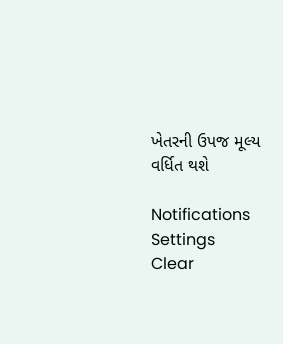ખેતરની ઉપજ મૂલ્ય વર્ધિત થશે

Notifications
Settings
Clear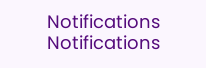Notifications
Notifications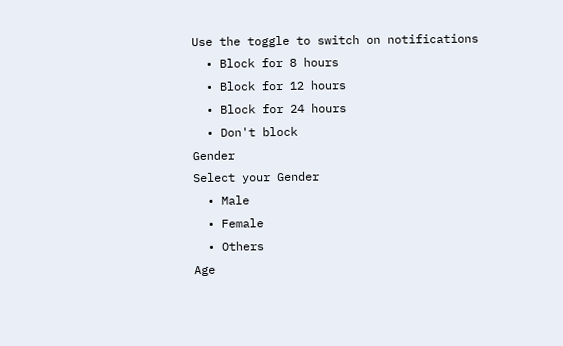Use the toggle to switch on notifications
  • Block for 8 hours
  • Block for 12 hours
  • Block for 24 hours
  • Don't block
Gender
Select your Gender
  • Male
  • Female
  • Others
Age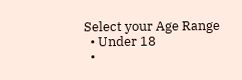Select your Age Range
  • Under 18
  •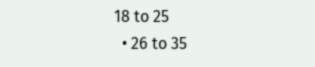18 to 25
  • 26 to 35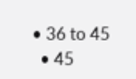• 36 to 45
  • 45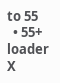to 55
  • 55+
loader
X